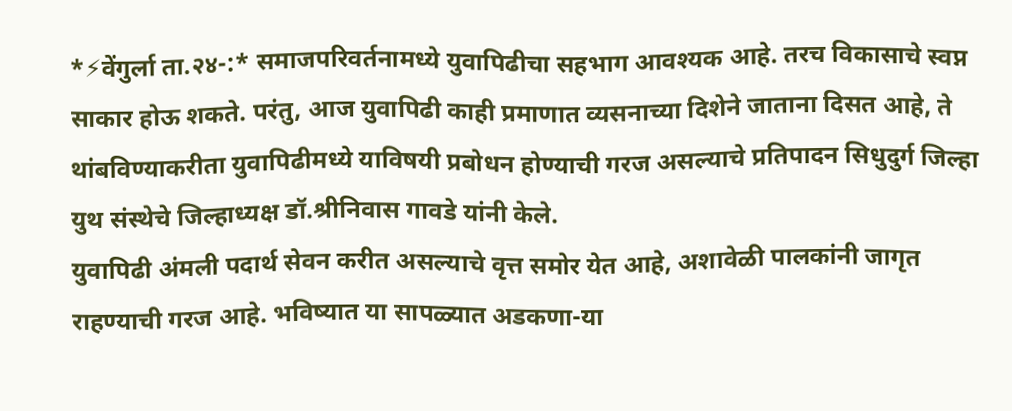*⚡वेंगुर्ला ता.२४-:* समाजपरिवर्तनामध्ये युवापिढीचा सहभाग आवश्यक आहे. तरच विकासाचे स्वप्न साकार होऊ शकते. परंतु, आज युवापिढी काही प्रमाणात व्यसनाच्या दिशेने जाताना दिसत आहे, ते थांबविण्याकरीता युवापिढीमध्ये याविषयी प्रबोधन होण्याची गरज असल्याचे प्रतिपादन सिधुदुर्ग जिल्हा युथ संस्थेचे जिल्हाध्यक्ष डॉ.श्रीनिवास गावडे यांनी केले.
युवापिढी अंमली पदार्थ सेवन करीत असल्याचे वृत्त समोर येत आहे, अशावेळी पालकांनी जागृत राहण्याची गरज आहे. भविष्यात या सापळ्यात अडकणा-या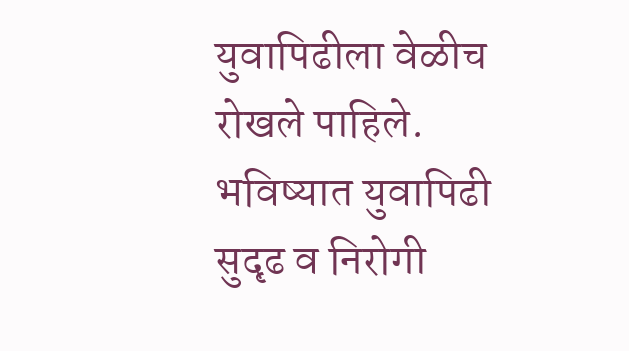युवापिढीला वेळीच रोखले पाहिले. भविष्यात युवापिढी सुदृढ व निरोगी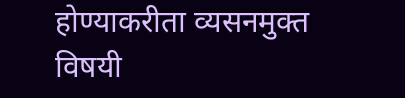होण्याकरीता व्यसनमुक्त विषयी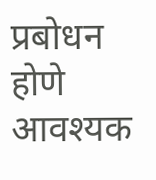प्रबोधन होणे आवश्यक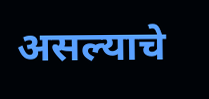असल्याचे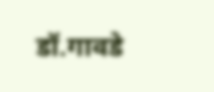डॉ.गावडे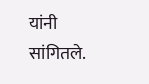यांनी सांगितले.